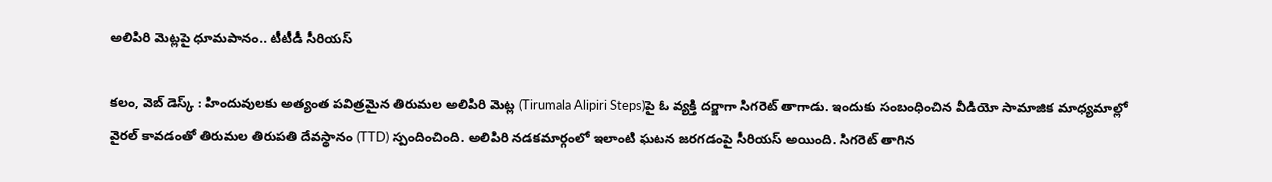అలిపిరి మెట్లపై ధూమపానం.. టీటీడీ సీరియస్

కలం, వెబ్ డెస్క్ : హిందువులకు అత్యంత పవిత్రమైన తిరుమల అలిపిరి మెట్ల (Tirumala Alipiri Steps)పై ఓ వ్యక్తి దర్జాగా సిగరెట్ తాగాడు. ఇందుకు సంబంధించిన వీడియో సామాజిక మాధ్యమాల్లో వైరల్ కావడంతో తిరుమల తిరుపతి దేవస్థానం (TTD) స్పందించింది. అలిపిరి నడకమార్గంలో ఇలాంటి ఘటన జరగడంపై సీరియస్ అయింది. సిగరెట్ తాగిన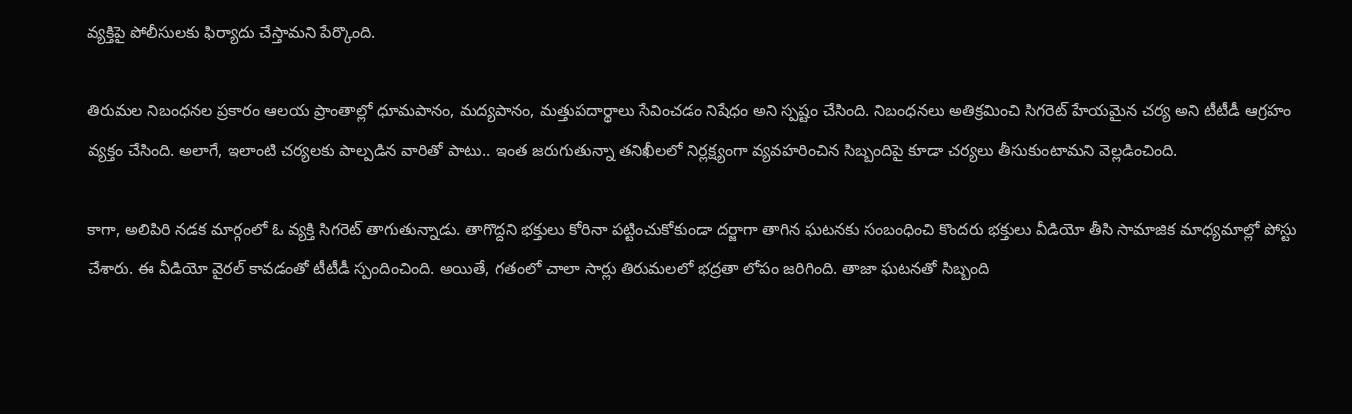వ్యక్తిపై పోలీసులకు ఫిర్యాదు చేస్తామని పేర్కొంది.

తిరుమల నిబంధనల ప్రకారం ఆలయ ప్రాంతాల్లో ధూమపానం, మద్యపానం, మత్తుపదార్థాలు సేవించడం నిషేధం అని స్పష్టం చేసింది. నిబంధనలు అతిక్రమించి సిగరెట్ హేయమైన చర్య అని టీటీడీ ఆగ్రహం వ్యక్తం చేసింది. అలాగే, ఇలాంటి చర్యలకు పాల్పడిన వారితో పాటు.. ఇంత జరుగుతున్నా తనిఖీలలో నిర్లక్ష్యంగా వ్యవహరించిన సిబ్బందిపై కూడా చర్యలు తీసుకుంటామని వెల్లడించింది.

కాగా, అలిపిరి నడక మార్గంలో ఓ వ్యక్తి సిగరెట్ తాగుతున్నాడు. తాగొద్దని భక్తులు కోరినా పట్టించుకోకుండా దర్జాగా తాగిన ఘటనకు సంబంధించి కొందరు భక్తులు వీడియో తీసి సామాజిక మాధ్యమాల్లో పోస్టు చేశారు. ఈ వీడియో వైరల్ కావడంతో టీటీడీ స్పందించింది. అయితే, గతంలో చాలా సార్లు తిరుమలలో భద్రతా లోపం జరిగింది. తాజా ఘటనతో సిబ్బంది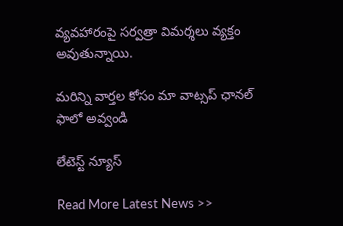వ్యవహారంపై సర్వత్రా విమర్శలు వ్యక్తం అవుతున్నాయి.

మ‌రిన్ని వార్త‌ల కోసం మా వాట్స‌ప్ ఛాన‌ల్ ఫాలో అవ్వండి

లేటెస్ట్ న్యూస్‌

Read More Latest News >>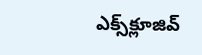ఎక్స్‌క్లూజివ్‌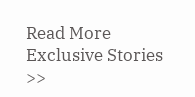Read More Exclusive Stories >>